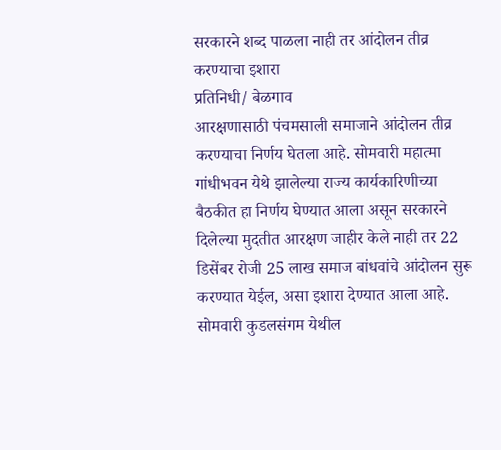सरकारने शब्द पाळला नाही तर आंदोलन तीव्र करण्याचा इशारा
प्रतिनिधी/ बेळगाव
आरक्षणासाठी पंचमसाली समाजाने आंदोलन तीव्र करण्याचा निर्णय घेतला आहे. सोमवारी महात्मा गांधीभवन येथे झालेल्या राज्य कार्यकारिणीच्या बैठकीत हा निर्णय घेण्यात आला असून सरकारने दिलेल्या मुदतीत आरक्षण जाहीर केले नाही तर 22 डिसेंबर रोजी 25 लाख समाज बांधवांचे आंदोलन सुरू करण्यात येईल, असा इशारा देण्यात आला आहे.
सोमवारी कुडलसंगम येथील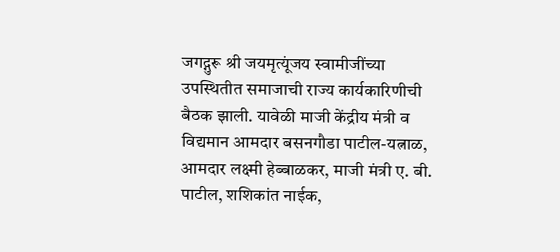जगद्गुरू श्री जयमृत्यूंजय स्वामीजींच्या उपस्थितीत समाजाची राज्य कार्यकारिणीची बैठक झाली. यावेळी माजी केंद्रीय मंत्री व विद्यमान आमदार बसनगौडा पाटील-यत्नाळ, आमदार लक्ष्मी हेब्बाळकर, माजी मंत्री ए. बी. पाटील, शशिकांत नाईक,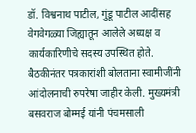डॉ. विश्वनाथ पाटील, गुंडू पाटील आदींसह वेगवेगळ्या जिह्यातून आलेले अध्यक्ष व कार्यकारिणीचे सदस्य उपस्थित होते.
बैठकीनंतर पत्रकारांशी बोलताना स्वामीजींनी आंदोलनाची रुपरेषा जाहीर केली. मुख्यमंत्री बसवराज बोम्मई यांनी पंचमसाली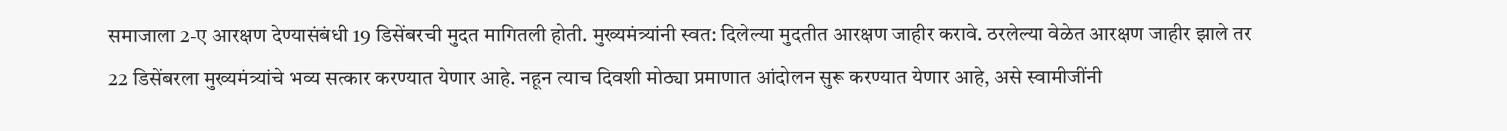समाजाला 2-ए आरक्षण देण्यासंबंधी 19 डिसेंबरची मुदत मागितली होती. मुख्यमंत्र्यांनी स्वत: दिलेल्या मुदतीत आरक्षण जाहीर करावे. ठरलेल्या वेळेत आरक्षण जाहीर झाले तर 22 डिसेंबरला मुख्यमंत्र्यांचे भव्य सत्कार करण्यात येणार आहे. नहून त्याच दिवशी मोठ्या प्रमाणात आंदोलन सुरू करण्यात येणार आहे, असे स्वामीजींनी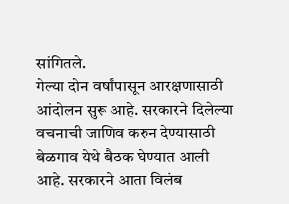सांगितले.
गेल्या दोन वर्षांपासून आरक्षणासाठी आंदोलन सुरू आहे. सरकारने दिलेल्या वचनाची जाणिव करुन देण्यासाठी बेळगाव येथे बैठक घेण्यात आली आहे. सरकारने आता विलंब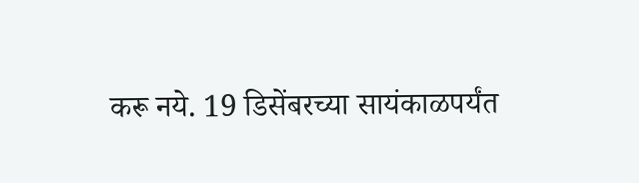करू नये. 19 डिसेंबरच्या सायंकाळपर्यंत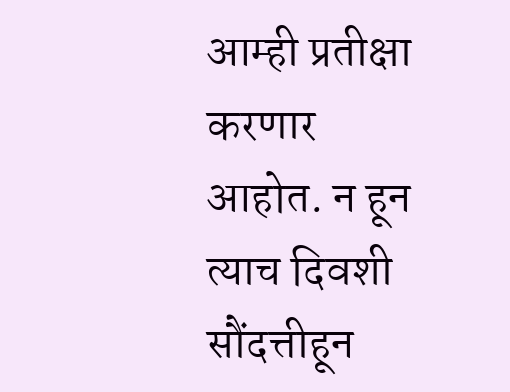आम्ही प्रतीक्षा करणार आहोत. न हून त्याच दिवशी सौंदत्तीहून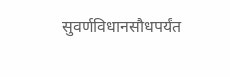सुवर्णविधानसौधपर्यंत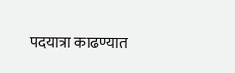पदयात्रा काढण्यात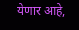येणार आहे,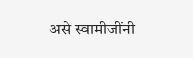असे स्वामीजींनी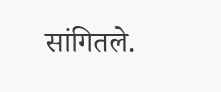सांगितले.